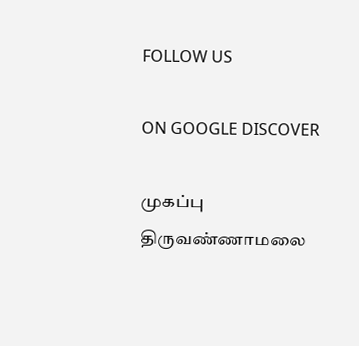FOLLOW US

ON GOOGLE DISCOVER

முகப்பு
திருவண்ணாமலை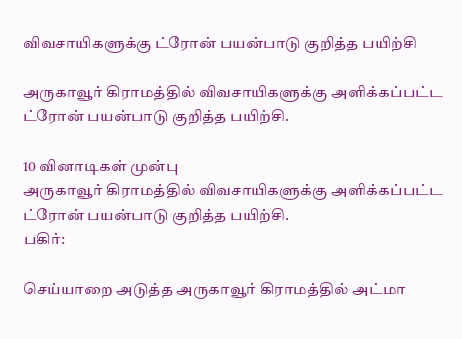விவசாயிகளுக்கு ட்ரோன் பயன்பாடு குறித்த பயிற்சி

அருகாவூர் கிராமத்தில் விவசாயிகளுக்கு அளிக்கப்பட்ட ட்ரோன் பயன்பாடு குறித்த பயிற்சி.

10 வினாடிகள் முன்பு
அருகாவூர் கிராமத்தில் விவசாயிகளுக்கு அளிக்கப்பட்ட ட்ரோன் பயன்பாடு குறித்த பயிற்சி.
பகிர்:

செய்யாறை அடுத்த அருகாவூர் கிராமத்தில் அட்மா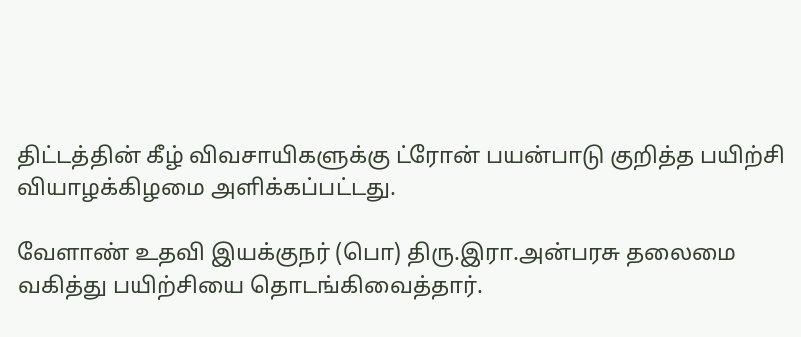திட்டத்தின் கீழ் விவசாயிகளுக்கு ட்ரோன் பயன்பாடு குறித்த பயிற்சி வியாழக்கிழமை அளிக்கப்பட்டது.

வேளாண் உதவி இயக்குநர் (பொ) திரு.இரா.அன்பரசு தலைமை வகித்து பயிற்சியை தொடங்கிவைத்தார்.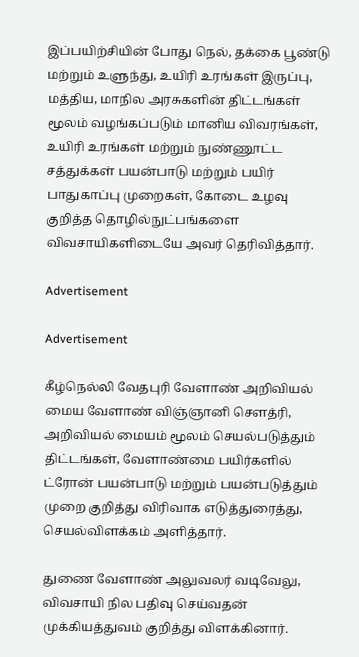இப்பயிற்சியின் போது நெல், தக்கை பூண்டு மற்றும் உளுந்து, உயிரி உரங்கள் இருப்பு, மத்திய, மாநில அரசுகளின் திட்டங்கள் மூலம் வழங்கப்படும் மானிய விவரங்கள், உயிரி உரங்கள் மற்றும் நுண்ணூட்ட சத்துக்கள் பயன்பாடு மற்றும் பயிர் பாதுகாப்பு முறைகள், கோடை உழவு குறித்த தொழில்நுட்பங்களை விவசாயிகளிடையே அவர் தெரிவித்தார்.

Advertisement

Advertisement

கீழ்நெல்லி வேதபுரி வேளாண் அறிவியல் மைய வேளாண் விஞ்ஞானி சௌத்ரி, அறிவியல் மையம் மூலம் செயல்படுத்தும் திட்டங்கள், வேளாண்மை பயிர்களில் ட்ரோன் பயன்பாடு மற்றும் பயன்படுத்தும் முறை குறித்து விரிவாக எடுத்துரைத்து, செயல்விளக்கம் அளித்தார்.

துணை வேளாண் அலுவலர் வடிவேலு, விவசாயி நில பதிவு செய்வதன் முக்கியத்துவம் குறித்து விளக்கினார்.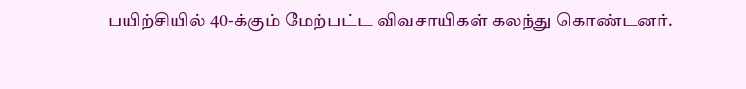பயிற்சியில் 40-க்கும் மேற்பட்ட விவசாயிகள் கலந்து கொண்டனர்.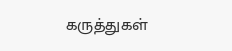கருத்துகள்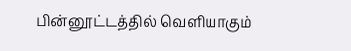பின்னூட்டத்தில் வெளியாகும்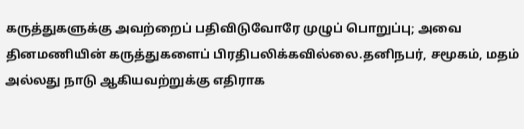கருத்துகளுக்கு அவற்றைப் பதிவிடுவோரே முழுப் பொறுப்பு; அவை தினமணியின் கருத்துகளைப் பிரதிபலிக்கவில்லை.தனிநபர், சமூகம், மதம் அல்லது நாடு ஆகியவற்றுக்கு எதிராக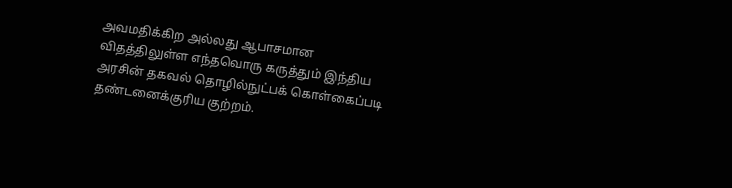அவமதிக்கிற அல்லது ஆபாசமான விதத்திலுள்ள எந்தவொரு கருத்தும் இந்திய அரசின் தகவல் தொழில்நுட்பக் கொள்கைப்படி தண்டனைக்குரிய குற்றம்.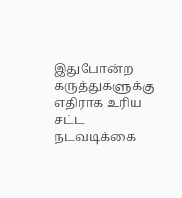இதுபோன்ற கருத்துகளுக்கு எதிராக உரிய சட்ட நடவடிக்கை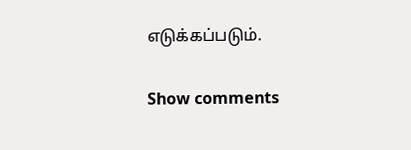எடுக்கப்படும்.

Show comments